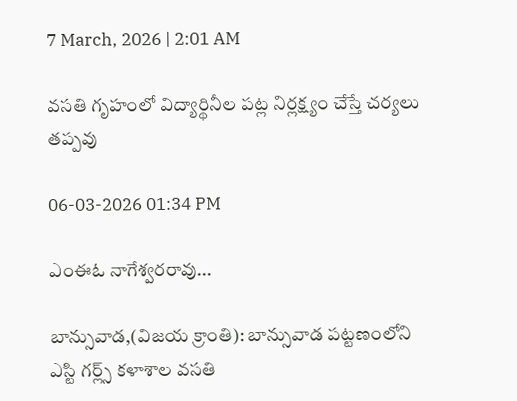7 March, 2026 | 2:01 AM

వసతి గృహంలో విద్యార్థినీల పట్ల నిర్లక్ష్యం చేస్తే చర్యలు తప్పవు

06-03-2026 01:34 PM

ఎంఈఓ నాగేశ్వరరావు...

బాన్సువాడ,(విజయ క్రాంతి): బాన్సువాడ పట్టణంలోని ఎస్టి గర్ల్స్ కళాశాల వసతి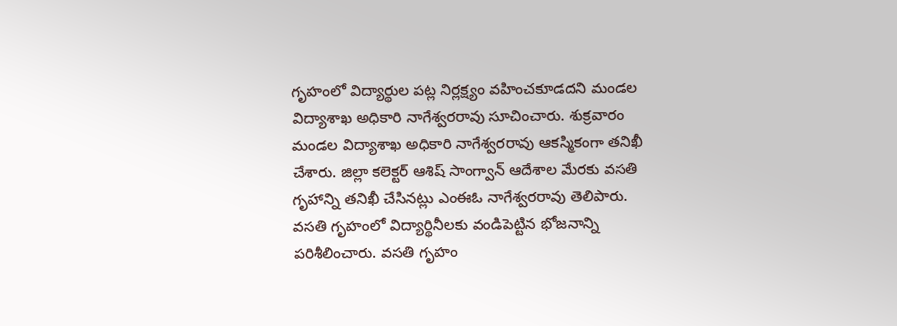గృహంలో విద్యార్థుల పట్ల నిర్లక్ష్యం వహించకూడదని మండల విద్యాశాఖ అధికారి నాగేశ్వరరావు సూచించారు. శుక్రవారం మండల విద్యాశాఖ అధికారి నాగేశ్వరరావు ఆకస్మికంగా తనిఖీ చేశారు. జిల్లా కలెక్టర్ ఆశిష్ సాంగ్వాన్ ఆదేశాల మేరకు వసతి గృహాన్ని తనిఖీ చేసినట్లు ఎంఈఓ నాగేశ్వరరావు తెలిపారు. వసతి గృహంలో విద్యార్థినీలకు వండిపెట్టిన భోజనాన్ని పరిశీలించారు. వసతి గృహం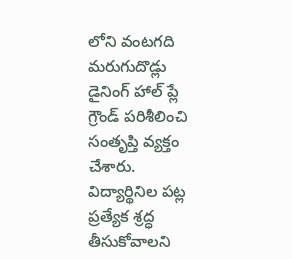లోని వంటగది మరుగుదొడ్లు డైనింగ్ హాల్ ప్లే గ్రౌండ్ పరిశీలించి సంతృప్తి వ్యక్తం చేశారు. విద్యార్థినిల పట్ల ప్రత్యేక శ్రద్ధ తీసుకోవాలని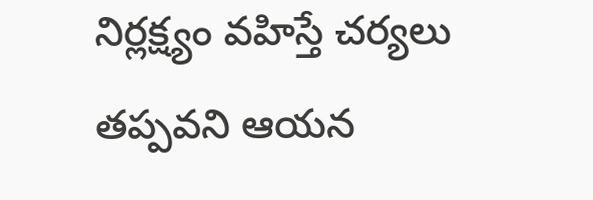నిర్లక్ష్యం వహిస్తే చర్యలు తప్పవని ఆయన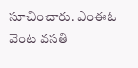సూచించారు. ఎంఈఓ వెంట వసతి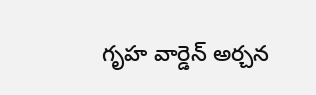గృహ వార్డెన్ అర్చన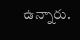ఉన్నారు.